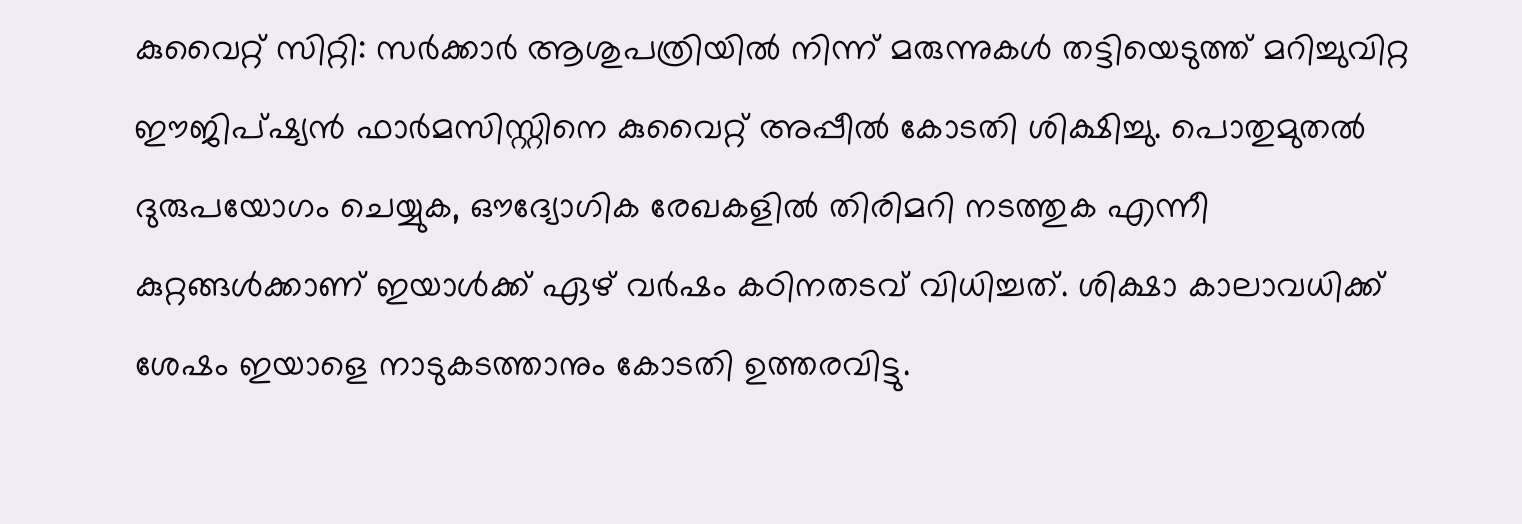കുവൈറ്റ് സിറ്റി: സർക്കാർ ആശുപത്രിയിൽ നിന്ന് മരുന്നുകൾ തട്ടിയെടുത്ത് മറിച്ചുവിറ്റ ഈജിപ്ഷ്യൻ ഫാർമസിസ്റ്റിനെ കുവൈറ്റ് അപ്പീൽ കോടതി ശിക്ഷിച്ചു. പൊതുമുതൽ ദുരുപയോഗം ചെയ്യുക, ഔദ്യോഗിക രേഖകളിൽ തിരിമറി നടത്തുക എന്നീ കുറ്റങ്ങൾക്കാണ് ഇയാൾക്ക് ഏഴ് വർഷം കഠിനതടവ് വിധിച്ചത്. ശിക്ഷാ കാലാവധിക്ക് ശേഷം ഇയാളെ നാടുകടത്താനും കോടതി ഉത്തരവിട്ടു.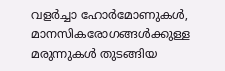വളർച്ചാ ഹോർമോണുകൾ, മാനസികരോഗങ്ങൾക്കുള്ള മരുന്നുകൾ തുടങ്ങിയ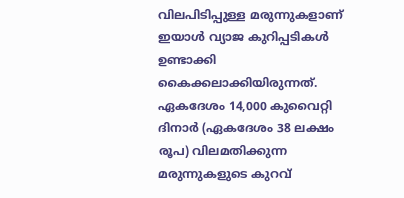വിലപിടിപ്പുള്ള മരുന്നുകളാണ് ഇയാൾ വ്യാജ കുറിപ്പടികൾ ഉണ്ടാക്കി കൈക്കലാക്കിയിരുന്നത്.
ഏകദേശം 14,000 കുവൈറ്റി ദിനാർ (ഏകദേശം 38 ലക്ഷം രൂപ) വിലമതിക്കുന്ന മരുന്നുകളുടെ കുറവ്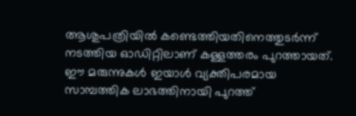ആശുപത്രിയിൽ കണ്ടെത്തിയതിനെത്തുടർന്ന് നടത്തിയ ഓഡിറ്റിലാണ് കള്ളത്തരം പുറത്തായത്. ഈ മരുന്നുകൾ ഇയാൾ വ്യക്തിപരമായ സാമ്പത്തിക ലാഭത്തിനായി പുറത്ത്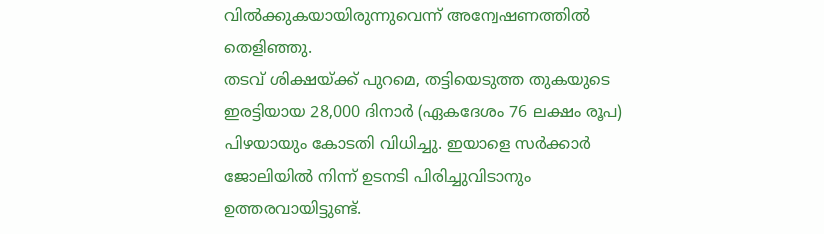വിൽക്കുകയായിരുന്നുവെന്ന് അന്വേഷണത്തിൽ തെളിഞ്ഞു.
തടവ് ശിക്ഷയ്ക്ക് പുറമെ, തട്ടിയെടുത്ത തുകയുടെ ഇരട്ടിയായ 28,000 ദിനാർ (ഏകദേശം 76 ലക്ഷം രൂപ) പിഴയായും കോടതി വിധിച്ചു. ഇയാളെ സർക്കാർ ജോലിയിൽ നിന്ന് ഉടനടി പിരിച്ചുവിടാനും ഉത്തരവായിട്ടുണ്ട്.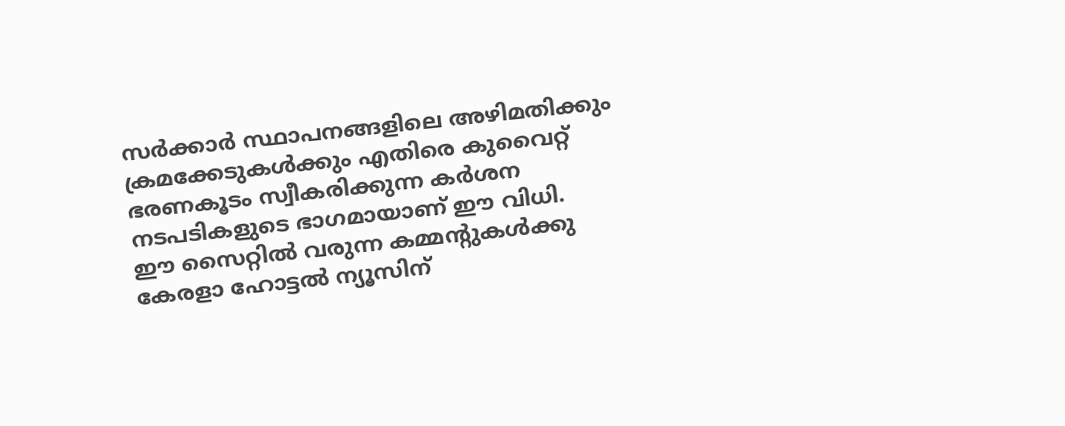സർക്കാർ സ്ഥാപനങ്ങളിലെ അഴിമതിക്കും ക്രമക്കേടുകൾക്കും എതിരെ കുവൈറ്റ് ഭരണകൂടം സ്വീകരിക്കുന്ന കർശന നടപടികളുടെ ഭാഗമായാണ് ഈ വിധി.
ഈ സൈറ്റിൽ വരുന്ന കമ്മന്റുകൾക്കു കേരളാ ഹോട്ടൽ ന്യൂസിന്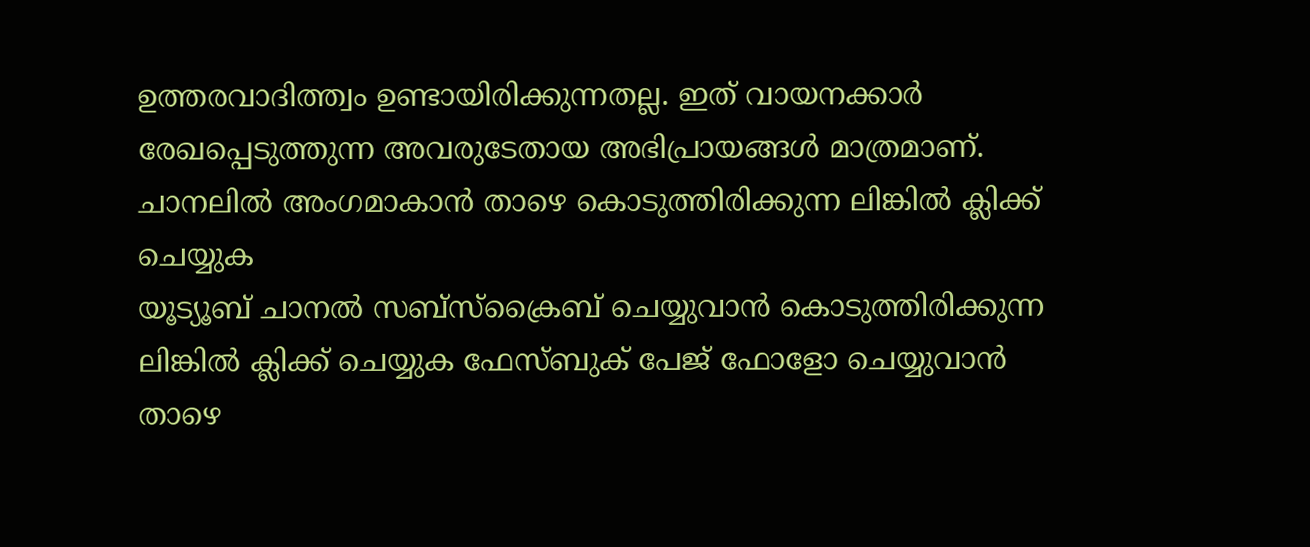ഉത്തരവാദിത്ത്വം ഉണ്ടായിരിക്കുന്നതല്ല. ഇത് വായനക്കാർ രേഖപ്പെടുത്തുന്ന അവരുടേതായ അഭിപ്രായങ്ങൾ മാത്രമാണ്.
ചാനലിൽ അംഗമാകാൻ താഴെ കൊടുത്തിരിക്കുന്ന ലിങ്കിൽ ക്ലിക്ക് ചെയ്യുക
യൂട്യൂബ് ചാനൽ സബ്സ്ക്രൈബ് ചെയ്യുവാൻ കൊടുത്തിരിക്കുന്ന ലിങ്കിൽ ക്ലിക്ക് ചെയ്യുക ഫേസ്ബുക് പേജ് ഫോളോ ചെയ്യുവാൻ താഴെ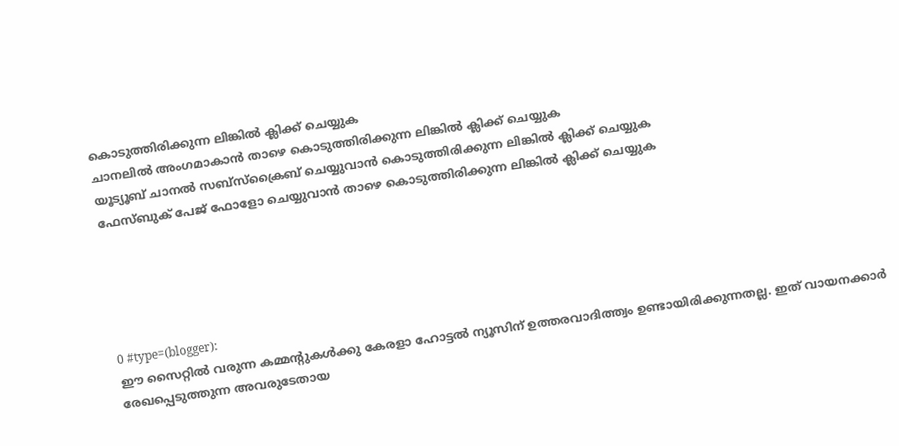കൊടുത്തിരിക്കുന്ന ലിങ്കിൽ ക്ലിക്ക് ചെയ്യുക
ചാനലിൽ അംഗമാകാൻ താഴെ കൊടുത്തിരിക്കുന്ന ലിങ്കിൽ ക്ലിക്ക് ചെയ്യുക
യൂട്യൂബ് ചാനൽ സബ്സ്ക്രൈബ് ചെയ്യുവാൻ കൊടുത്തിരിക്കുന്ന ലിങ്കിൽ ക്ലിക്ക് ചെയ്യുക
ഫേസ്ബുക് പേജ് ഫോളോ ചെയ്യുവാൻ താഴെ കൊടുത്തിരിക്കുന്ന ലിങ്കിൽ ക്ലിക്ക് ചെയ്യുക





0 #type=(blogger):
ഈ സൈറ്റിൽ വരുന്ന കമ്മന്റുകൾക്കു കേരളാ ഹോട്ടൽ ന്യൂസിന് ഉത്തരവാദിത്ത്വം ഉണ്ടായിരിക്കുന്നതല്ല. ഇത് വായനക്കാർ രേഖപ്പെടുത്തുന്ന അവരുടേതായ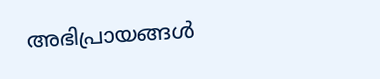അഭിപ്രായങ്ങൾ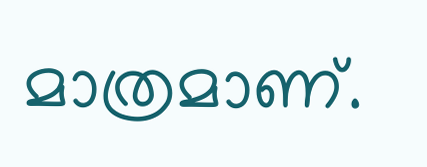മാത്രമാണ്.